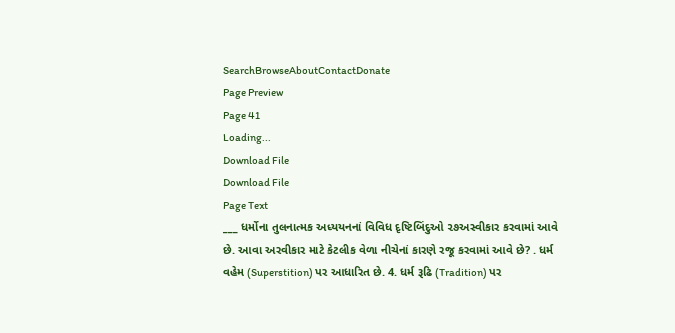SearchBrowseAboutContactDonate
Page Preview
Page 41
Loading...
Download File
Download File
Page Text
___ ધર્મોના તુલનાત્મક અધ્યયનનાં વિવિધ દૃષ્ટિબિંદુઓ ૨૭અસ્વીકાર કરવામાં આવે છે. આવા અરવીકાર માટે કેટલીક વેળા નીચેનાં કારણે રજૂ કરવામાં આવે છે? . ધર્મ વહેમ (Superstition) પર આધારિત છે. 4. ધર્મ રૂઢિ (Tradition) પર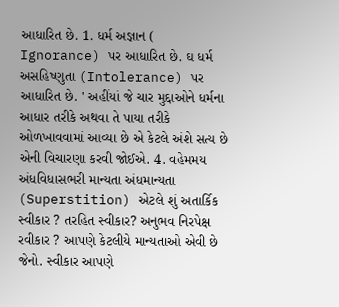આધારિત છે. 1. ધર્મ અજ્ઞાન ( Ignorance) પર આધારિત છે. ઘ ધર્મ અસહિષ્ણુતા (Intolerance) પર આધારિત છે. ' અહીંયાં જે ચાર મુદ્દાઓને ધર્મના આધાર તરીકે અથવા તે પાયા તરીકે ઓળખાવવામાં આવ્યા છે એ કેટલે અંશે સત્ય છે એની વિચારણા કરવી જોઈએ. 4. વહેમમય અંધવિધાસભરી માન્યતા અંધમાન્યતા (Superstition) એટલે શું અતાર્કિક સ્વીકાર ? તરહિત સ્વીકાર? અનુભવ નિરપેક્ષ રવીકાર ? આપણે કેટલીયે માન્યતાઓ એવી છે જેનો. સ્વીકાર આપણે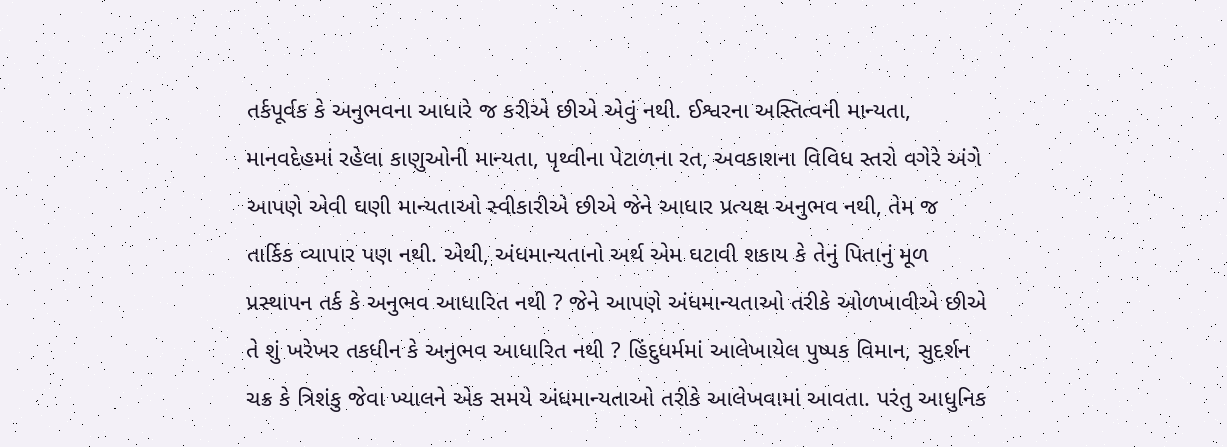તર્કપૂર્વક કે અનુભવના આધારે જ કરીએ છીએ એવું નથી. ઈશ્વરના અસ્તિત્વની માન્યતા, માનવદેહમાં રહેલા કાણુઓની માન્યતા, પૃથ્વીના પેટાળના રત, અવકાશના વિવિધ સ્તરો વગેરે અંગે આપણે એવી ઘણી માન્યતાઓ સ્વીકારીએ છીએ જેને આધાર પ્રત્યક્ષ અનુભવ નથી, તેમ જ તાર્કિક વ્યાપાર પણ નથી. એથી, અંધમાન્યતાનો અર્થ એમ ઘટાવી શકાય કે તેનું પિતાનું મૂળ પ્રસ્થાપન તર્ક કે અનુભવ આધારિત નથી ? જેને આપણે અંધમાન્યતાઓ તરીકે ઓળખાવીએ છીએ તે શું ખરેખર તકધીન કે અનુભવ આધારિત નથી ? હિંદુધર્મમાં આલેખાયેલ પુષ્પક વિમાન, સુદર્શન ચક્ર કે ત્રિશંકુ જેવા ખ્યાલને એક સમયે અંધમાન્યતાઓ તરીકે આલેખવામાં આવતા. પરંતુ આધુનિક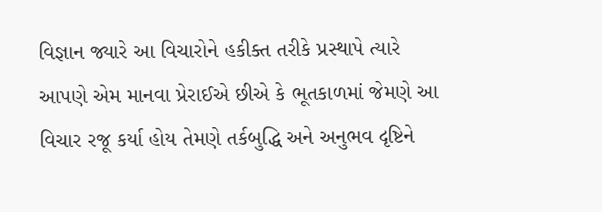વિજ્ઞાન જ્યારે આ વિચારોને હકીક્ત તરીકે પ્રસ્થાપે ત્યારે આપણે એમ માનવા પ્રેરાઈએ છીએ કે ભૂતકાળમાં જેમણે આ વિચાર રજૂ કર્યા હોય તેમણે તર્કબુદ્ધિ અને અનુભવ દૃષ્ટિને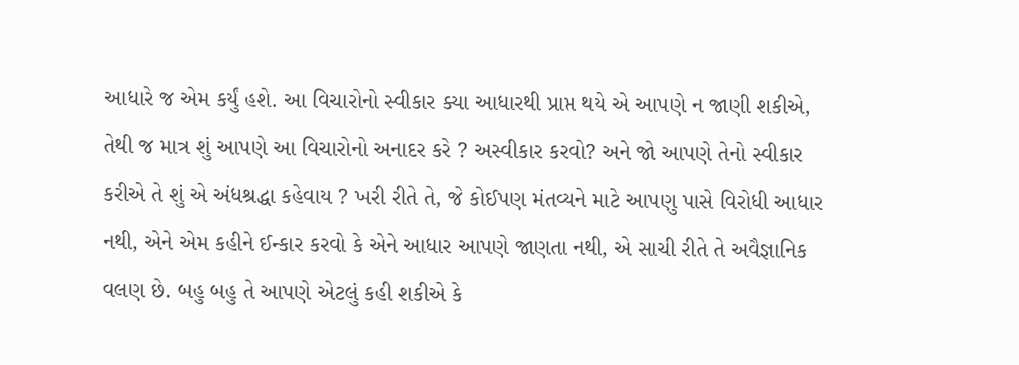આધારે જ એમ કર્યું હશે. આ વિચારોનો સ્વીકાર ક્યા આધારથી પ્રાપ્ત થયે એ આપણે ન જાણી શકીએ, તેથી જ માત્ર શું આપણે આ વિચારોનો અનાદર કરે ? અસ્વીકાર કરવો? અને જો આપણે તેનો સ્વીકાર કરીએ તે શું એ અંધશ્રદ્ધા કહેવાય ? ખરી રીતે તે, જે કોઈપણ મંતવ્યને માટે આપણુ પાસે વિરોધી આધાર નથી, એને એમ કહીને ઈન્કાર કરવો કે એને આધાર આપણે જાણતા નથી, એ સાચી રીતે તે અવૈજ્ઞાનિક વલણ છે. બહુ બહુ તે આપણે એટલું કહી શકીએ કે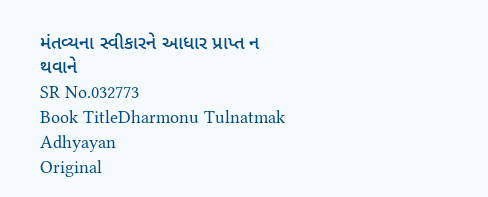મંતવ્યના સ્વીકારને આધાર પ્રાપ્ત ન થવાને
SR No.032773
Book TitleDharmonu Tulnatmak Adhyayan
Original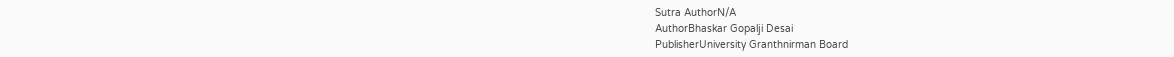Sutra AuthorN/A
AuthorBhaskar Gopalji Desai
PublisherUniversity Granthnirman Board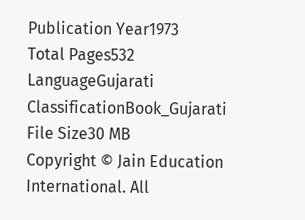Publication Year1973
Total Pages532
LanguageGujarati
ClassificationBook_Gujarati
File Size30 MB
Copyright © Jain Education International. All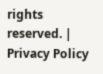rights reserved. | Privacy Policy